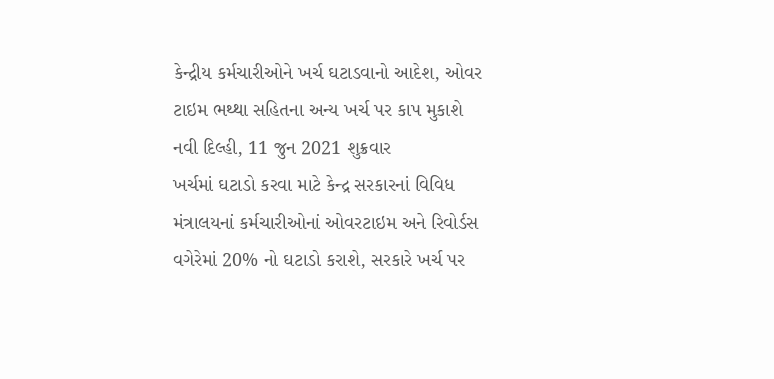કેન્દ્રીય કર્મચારીઓને ખર્ચ ઘટાડવાનો આદેશ, ઓવર ટાઇમ ભથ્થા સહિતના અન્ય ખર્ચ પર કાપ મુકાશે
નવી દિલ્હી, 11 જુન 2021 શુક્રવાર
ખર્ચમાં ઘટાડો કરવા માટે કેન્દ્ર સરકારનાં વિવિધ મંત્રાલયનાં કર્મચારીઓનાં ઓવરટાઇમ અને રિવોર્ડસ વગેરેમાં 20% નો ઘટાડો કરાશે, સરકારે ખર્ચ પર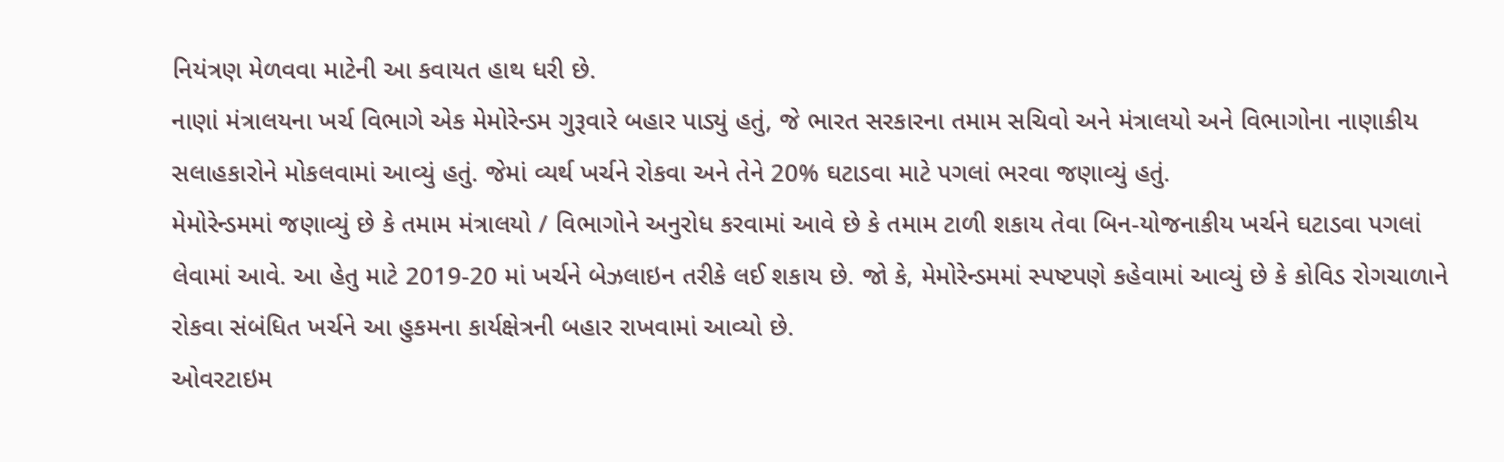નિયંત્રણ મેળવવા માટેની આ કવાયત હાથ ધરી છે.
નાણાં મંત્રાલયના ખર્ચ વિભાગે એક મેમોરેન્ડમ ગુરૂવારે બહાર પાડ્યું હતું, જે ભારત સરકારના તમામ સચિવો અને મંત્રાલયો અને વિભાગોના નાણાકીય સલાહકારોને મોકલવામાં આવ્યું હતું. જેમાં વ્યર્થ ખર્ચને રોકવા અને તેને 20% ઘટાડવા માટે પગલાં ભરવા જણાવ્યું હતું.
મેમોરેન્ડમમાં જણાવ્યું છે કે તમામ મંત્રાલયો / વિભાગોને અનુરોધ કરવામાં આવે છે કે તમામ ટાળી શકાય તેવા બિન-યોજનાકીય ખર્ચને ઘટાડવા પગલાં લેવામાં આવે. આ હેતુ માટે 2019-20 માં ખર્ચને બેઝલાઇન તરીકે લઈ શકાય છે. જો કે, મેમોરેન્ડમમાં સ્પષ્ટપણે કહેવામાં આવ્યું છે કે કોવિડ રોગચાળાને રોકવા સંબંધિત ખર્ચને આ હુકમના કાર્યક્ષેત્રની બહાર રાખવામાં આવ્યો છે.
ઓવરટાઇમ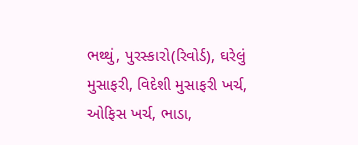ભથ્થું, પુરસ્કારો(રિવોર્ડ), ઘરેલું મુસાફરી, વિદેશી મુસાફરી ખર્ચ, ઓફિસ ખર્ચ, ભાડા,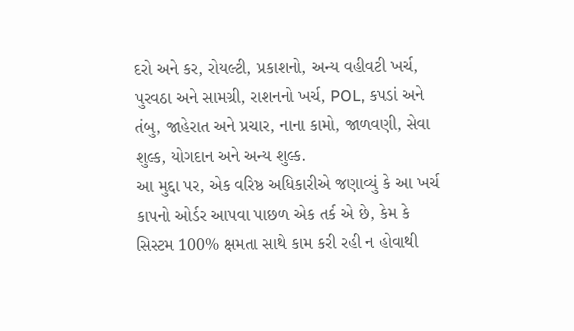દરો અને કર, રોયલ્ટી, પ્રકાશનો, અન્ય વહીવટી ખર્ચ, પુરવઠા અને સામગ્રી, રાશનનો ખર્ચ, POL, કપડાં અને તંબુ, જાહેરાત અને પ્રચાર, નાના કામો, જાળવણી, સેવા શુલ્ક, યોગદાન અને અન્ય શુલ્ક.
આ મુદ્દા પર, એક વરિષ્ઠ અધિકારીએ જણાવ્યું કે આ ખર્ચ કાપનો ઓર્ડર આપવા પાછળ એક તર્ક એ છે, કેમ કે સિસ્ટમ 100% ક્ષમતા સાથે કામ કરી રહી ન હોવાથી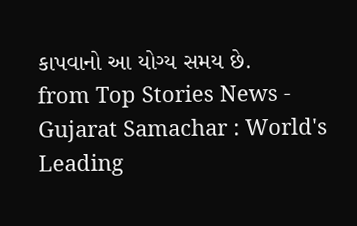કાપવાનો આ યોગ્ય સમય છે.
from Top Stories News - Gujarat Samachar : World's Leading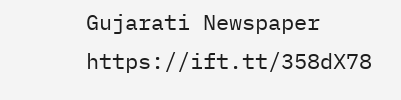Gujarati Newspaper https://ift.tt/358dX78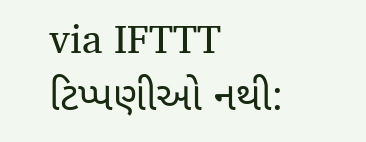via IFTTT
ટિપ્પણીઓ નથી: